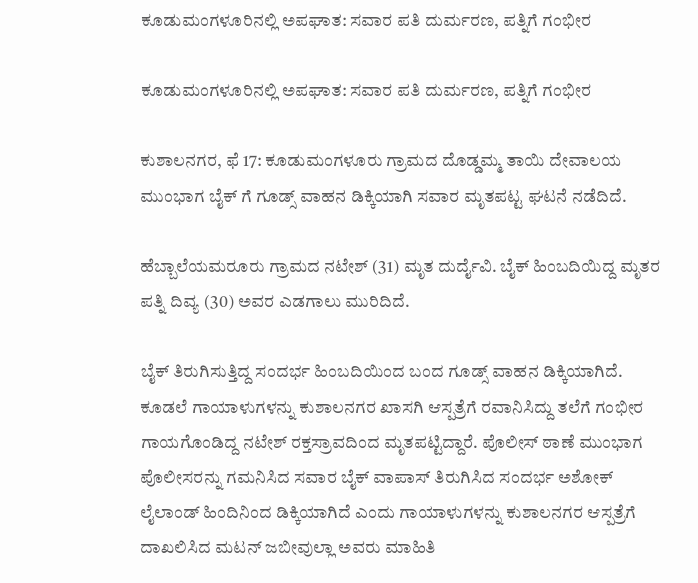ಕೂಡುಮಂಗಳೂರಿನಲ್ಲಿ ಅಪಘಾತ: ಸವಾರ ಪತಿ ದುರ್ಮರಣ, ಪತ್ನಿಗೆ ಗಂಭೀರ

ಕೂಡುಮಂಗಳೂರಿನಲ್ಲಿ ಅಪಘಾತ: ಸವಾರ ಪತಿ ದುರ್ಮರಣ, ಪತ್ನಿಗೆ ಗಂಭೀರ

ಕುಶಾಲನಗರ, ಫೆ 17: ಕೂಡುಮಂಗಳೂರು ಗ್ರಾಮದ ದೊಡ್ಡಮ್ಮ ತಾಯಿ ದೇವಾಲಯ ಮುಂಭಾಗ ಬೈಕ್ ಗೆ ಗೂಡ್ಸ್ ವಾಹನ ಡಿಕ್ಕಿಯಾಗಿ ಸವಾರ ಮೃತಪಟ್ಟ ಘಟನೆ ನಡೆದಿದೆ.

ಹೆಬ್ಬಾಲೆಯಮರೂರು ಗ್ರಾಮದ ನಟೇಶ್ (31) ಮೃತ ದುರ್ದೈವಿ. ಬೈಕ್‌ ಹಿಂಬದಿಯಿದ್ದ ಮೃತರ ಪತ್ನಿ ದಿವ್ಯ (30) ಅವರ ಎಡಗಾಲು ಮುರಿದಿದೆ.

ಬೈಕ್‌ ತಿರುಗಿಸುತ್ತಿದ್ದ ಸಂದರ್ಭ ಹಿಂಬದಿಯಿಂದ ಬಂದ ಗೂಡ್ಸ್ ವಾಹನ ಡಿಕ್ಕಿಯಾಗಿದೆ. ಕೂಡಲೆ ಗಾಯಾಳುಗಳನ್ನು ಕುಶಾಲನಗರ ಖಾಸಗಿ ಆಸ್ಪತ್ರೆಗೆ ರವಾನಿಸಿದ್ದು ತಲೆಗೆ ಗಂಭೀರ ಗಾಯಗೊಂಡಿದ್ದ ನಟೇಶ್ ರಕ್ತಸ್ರಾವದಿಂದ ಮೃತಪಟ್ಟಿದ್ದಾರೆ. ಪೊಲೀಸ್‌ ಠಾಣೆ ಮುಂಭಾಗ ಪೊಲೀಸರನ್ನು ಗಮನಿಸಿದ ಸವಾರ ಬೈಕ್‌ ವಾಪಾಸ್‌ ತಿರುಗಿಸಿದ ಸಂದರ್ಭ ಅಶೋಕ್ ಲೈಲಾಂಡ್ ಹಿಂದಿನಿಂದ ಡಿಕ್ಕಿಯಾಗಿದೆ ಎಂದು ಗಾಯಾಳುಗಳನ್ನು ಕುಶಾಲನಗರ ಆಸ್ಪತ್ರೆಗೆ ದಾಖಲಿಸಿದ ಮಟನ್ ಜಬೀವುಲ್ಲಾ ಅವರು ಮಾಹಿತಿ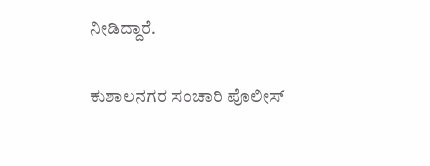ನೀಡಿದ್ದಾರೆ.

ಕುಶಾಲನಗರ ಸಂಚಾರಿ ಪೊಲೀಸ್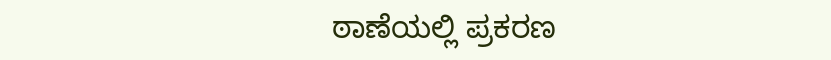ಠಾಣೆಯಲ್ಲಿ ಪ್ರಕರಣ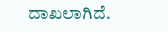ದಾಖಲಾಗಿದೆ.